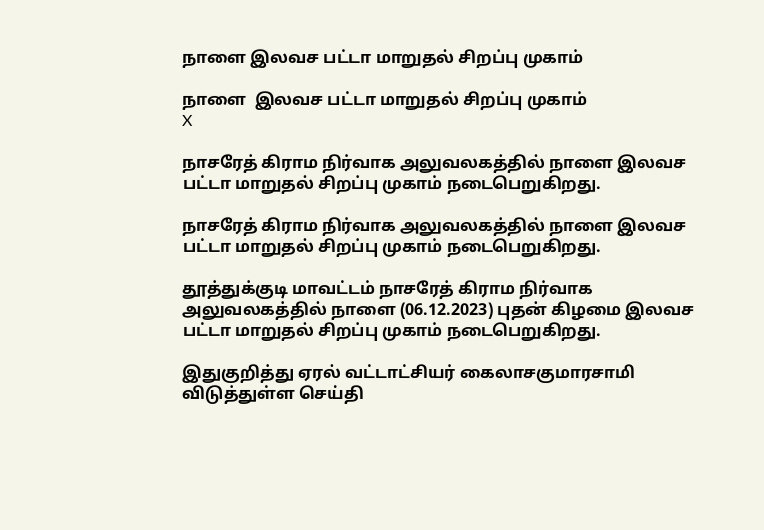நாளை இலவச பட்டா மாறுதல் சிறப்பு முகாம்

நாளை  இலவச பட்டா மாறுதல் சிறப்பு முகாம்
X

நாசரேத் கிராம நிர்வாக அலுவலகத்தில் நாளை இலவச பட்டா மாறுதல் சிறப்பு முகாம் நடைபெறுகிறது.

நாசரேத் கிராம நிர்வாக அலுவலகத்தில் நாளை இலவச பட்டா மாறுதல் சிறப்பு முகாம் நடைபெறுகிறது.

தூத்துக்குடி மாவட்டம் நாசரேத் கிராம நிர்வாக அலுவலகத்தில் நாளை (06.12.2023) புதன் கிழமை இலவச பட்டா மாறுதல் சிறப்பு முகாம் நடைபெறுகிறது.

இதுகுறித்து ஏரல் வட்டாட்சியர் கைலாசகுமாரசாமி விடுத்துள்ள செய்தி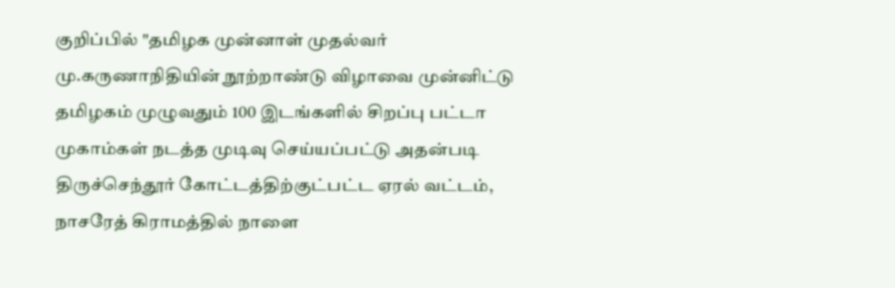குறிப்பில் "தமிழக முன்னாள் முதல்வர் மு.கருணாநிதியின் நூற்றாண்டு விழாவை முன்னிட்டு தமிழகம் முழுவதும் 100 இடங்களில் சிறப்பு பட்டா முகாம்கள் நடத்த முடிவு செய்யப்பட்டு அதன்படி திருச்செந்தூர் கோட்டத்திற்குட்பட்ட ஏரல் வட்டம், நாசரேத் கிராமத்தில் நாளை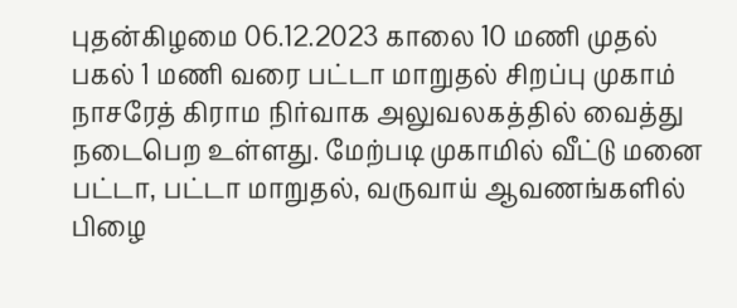புதன்கிழமை 06.12.2023 காலை 10 மணி முதல் பகல் 1 மணி வரை பட்டா மாறுதல் சிறப்பு முகாம் நாசரேத் கிராம நிர்வாக அலுவலகத்தில் வைத்து நடைபெற உள்ளது. மேற்படி முகாமில் வீட்டு மனை பட்டா, பட்டா மாறுதல், வருவாய் ஆவணங்களில் பிழை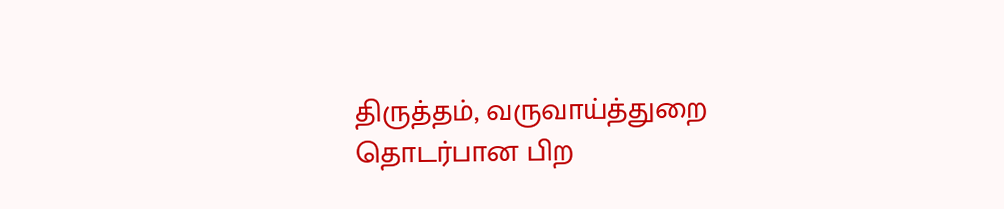திருத்தம், வருவாய்த்துறை தொடர்பான பிற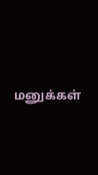மனுக்கள்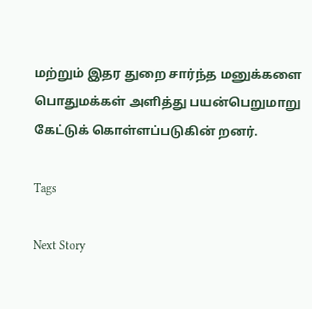மற்றும் இதர துறை சார்ந்த மனுக்களை பொதுமக்கள் அளித்து பயன்பெறுமாறு கேட்டுக் கொள்ளப்படுகின் றனர்.

Tags

Next Story